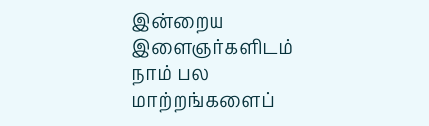இன்றைய இளைஞர்களிடம் நாம் பல மாற்றங்களைப்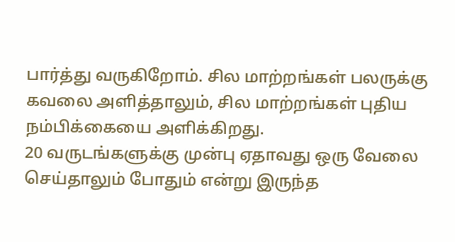பார்த்து வருகிறோம். சில மாற்றங்கள் பலருக்கு கவலை அளித்தாலும், சில மாற்றங்கள் புதிய நம்பிக்கையை அளிக்கிறது.
20 வருடங்களுக்கு முன்பு ஏதாவது ஒரு வேலை செய்தாலும் போதும் என்று இருந்த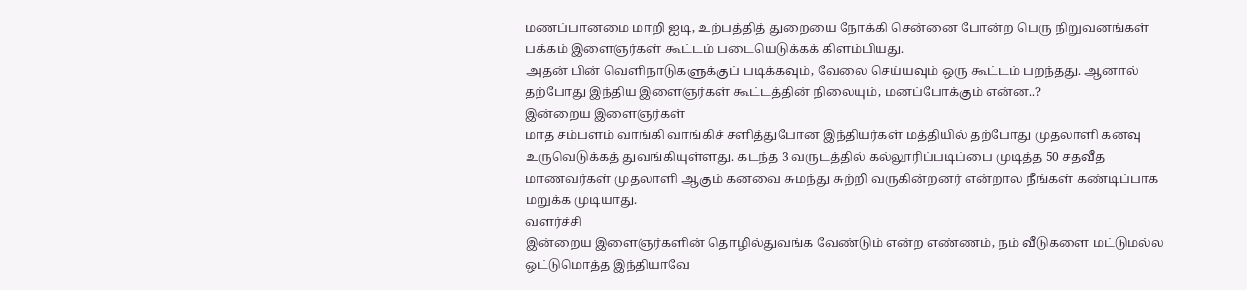மணப்பானமை மாறி ஐடி, உற்பத்தித் துறையை நோக்கி சென்னை போன்ற பெரு நிறுவனங்கள் பக்கம் இளைஞர்கள் கூட்டம் படையெடுக்கக் கிளம்பியது.
அதன் பின் வெளிநாடுகளுக்குப் படிக்கவும், வேலை செய்யவும் ஒரு கூட்டம் பறந்தது. ஆனால் தற்போது இந்திய இளைஞர்கள் கூட்டத்தின் நிலையும், மனப்போக்கும் என்ன..?
இன்றைய இளைஞர்கள்
மாத சம்பளம் வாங்கி வாங்கிச் சளித்துபோன இந்தியர்கள் மத்தியில் தற்போது முதலாளி கனவு உருவெடுக்கத் துவங்கியுள்ளது. கடந்த 3 வருடத்தில் கல்லூரிப்படிப்பை முடித்த 50 சதவீத மாணவர்கள் முதலாளி ஆகும் கனவை சுமந்து சுற்றி வருகின்றனர் என்றால நீங்கள் கண்டிப்பாக மறுக்க முடியாது.
வளர்ச்சி
இன்றைய இளைஞர்களின் தொழில்துவங்க வேண்டும் என்ற எண்ணம், நம் வீடுகளை மட்டுமல்ல ஒட்டுமொத்த இந்தியாவே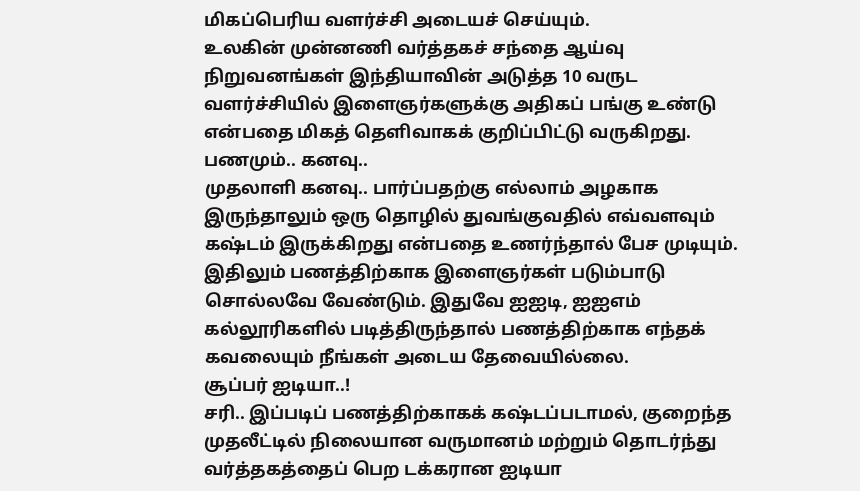மிகப்பெரிய வளர்ச்சி அடையச் செய்யும்.
உலகின் முன்னணி வர்த்தகச் சந்தை ஆய்வு நிறுவனங்கள் இந்தியாவின் அடுத்த 10 வருட வளர்ச்சியில் இளைஞர்களுக்கு அதிகப் பங்கு உண்டு என்பதை மிகத் தெளிவாகக் குறிப்பிட்டு வருகிறது.
பணமும்.. கனவு..
முதலாளி கனவு.. பார்ப்பதற்கு எல்லாம் அழகாக இருந்தாலும் ஒரு தொழில் துவங்குவதில் எவ்வளவும் கஷ்டம் இருக்கிறது என்பதை உணர்ந்தால் பேச முடியும்.
இதிலும் பணத்திற்காக இளைஞர்கள் படும்பாடு சொல்லவே வேண்டும். இதுவே ஐஐடி, ஐஐஎம் கல்லூரிகளில் படித்திருந்தால் பணத்திற்காக எந்தக் கவலையும் நீங்கள் அடைய தேவையில்லை.
சூப்பர் ஐடியா..!
சரி.. இப்படிப் பணத்திற்காகக் கஷ்டப்படாமல், குறைந்த முதலீட்டில் நிலையான வருமானம் மற்றும் தொடர்ந்து வர்த்தகத்தைப் பெற டக்கரான ஐடியா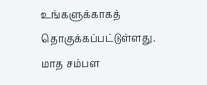உங்களுக்காகத் தொகுக்கப்பட்டுள்ளது.
மாத சம்பள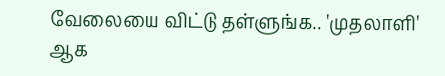வேலையை விட்டு தள்ளுங்க.. 'முதலாளி' ஆக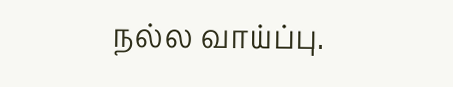நல்ல வாய்ப்பு.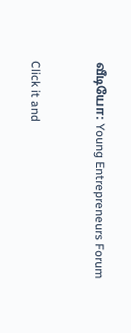வீடியோ: Young Entrepreneurs Forum


Click it and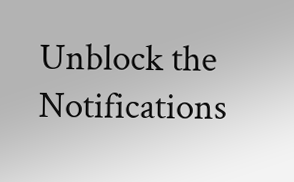Unblock the Notifications